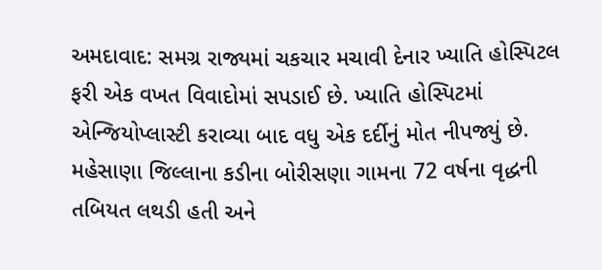અમદાવાદ: સમગ્ર રાજ્યમાં ચકચાર મચાવી દેનાર ખ્યાતિ હોસ્પિટલ ફરી એક વખત વિવાદોમાં સપડાઈ છે. ખ્યાતિ હોસ્પિટમાં એન્જિયોપ્લાસ્ટી કરાવ્યા બાદ વધુ એક દર્દીનું મોત નીપજ્યું છે. મહેસાણા જિલ્લાના કડીના બોરીસણા ગામના 72 વર્ષના વૃદ્ધની તબિયત લથડી હતી અને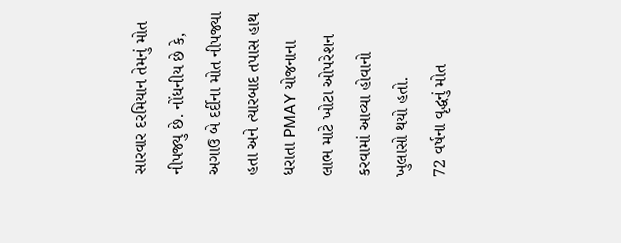સારવાર દરમિયાન તેમનું મોત નીપજ્યુ છે. નોંધનીય છે કે, અગાઉ બે દર્દીના મોત નીપજ્યા હતા અને ત્યારબાદ તપાસ હાથ ધરાતા PMAY યોજનાના લાભ માટે ખોટા ઓપરેશન કરવામાં આવ્યા હોવાનો ખુલાસો થયો હતો.
72 વર્ષના વૃદ્ધનું મોત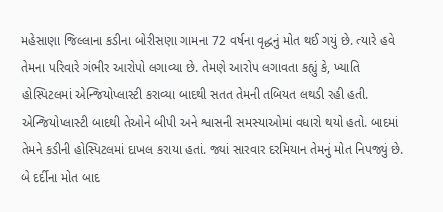મહેસાણા જિલ્લાના કડીના બોરીસણા ગામના 72 વર્ષના વૃદ્ધનું મોત થઈ ગયું છે. ત્યારે હવે તેમના પરિવારે ગંભીર આરોપો લગાવ્યા છે. તેમણે આરોપ લગાવતા કહ્યું કે, ખ્યાતિ હોસ્પિટલમાં એન્જિયોપ્લાસ્ટી કરાવ્યા બાદથી સતત તેમની તબિયત લથડી રહી હતી. એન્જિયોપ્લાસ્ટી બાદથી તેઓને બીપી અને શ્વાસની સમસ્યાઓમાં વધારો થયો હતો. બાદમાં તેમને કડીની હોસ્પિટલમાં દાખલ કરાયા હતાં. જ્યાં સારવાર દરમિયાન તેમનું મોત નિપજ્યું છે.
બે દર્દીના મોત બાદ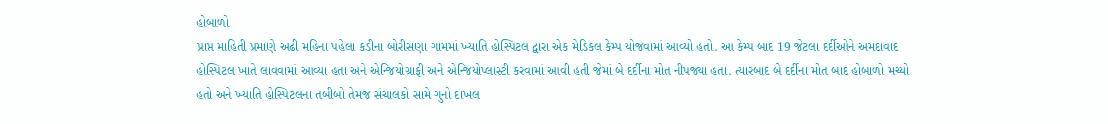હોબાળો
પ્રાપ્ત માહિતી પ્રમાણે અઢી મહિના પહેલા કડીના બોરીસણા ગામમાં ખ્યાતિ હોસ્પિટલ દ્વારા એક મેડિકલ કેમ્પ યોજવામાં આવ્યો હતો. આ કેમ્પ બાદ 19 જેટલા દર્દીઓને અમદાવાદ હોસ્પિટલ ખાતે લાવવામાં આવ્યા હતા અને એન્જિયોગ્રાફી અને એન્જિયોપ્લાસ્ટી કરવામાં આવી હતી જેમાં બે દર્દીના મોત નીપજ્યા હતા. ત્યારબાદ બે દર્દીના મોત બાદ હોબાળો મચ્યો હતો અને ખ્યાતિ હોસ્પિટલના તબીબો તેમજ સંચાલકો સામે ગુનો દાખલ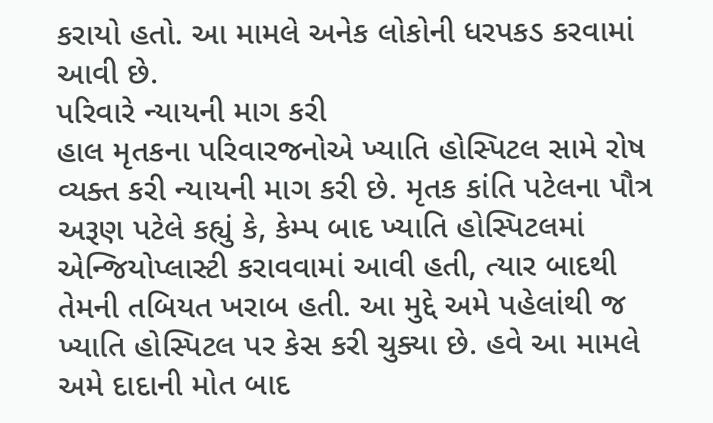કરાયો હતો. આ મામલે અનેક લોકોની ધરપકડ કરવામાં આવી છે.
પરિવારે ન્યાયની માગ કરી
હાલ મૃતકના પરિવારજનોએ ખ્યાતિ હોસ્પિટલ સામે રોષ વ્યક્ત કરી ન્યાયની માગ કરી છે. મૃતક કાંતિ પટેલના પૌત્ર અરૂણ પટેલે કહ્યું કે, કેમ્પ બાદ ખ્યાતિ હોસ્પિટલમાં એન્જિયોપ્લાસ્ટી કરાવવામાં આવી હતી, ત્યાર બાદથી તેમની તબિયત ખરાબ હતી. આ મુદ્દે અમે પહેલાંથી જ ખ્યાતિ હોસ્પિટલ પર કેસ કરી ચુક્યા છે. હવે આ મામલે અમે દાદાની મોત બાદ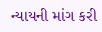ન્યાયની માંગ કરી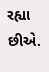રહ્યા છીએ.